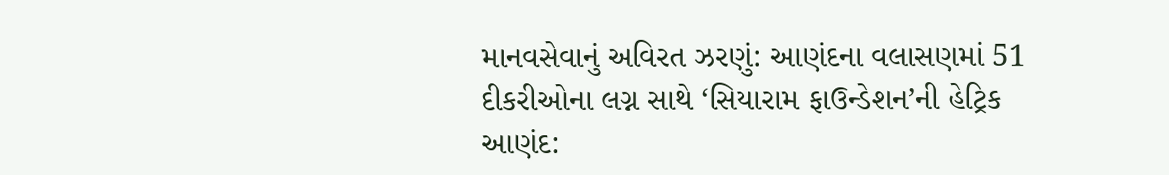માનવસેવાનું અવિરત ઝરણું: આણંદના વલાસણમાં 51 દીકરીઓના લગ્ન સાથે ‘સિયારામ ફાઉન્ડેશન’ની હેટ્રિક
આણંદ: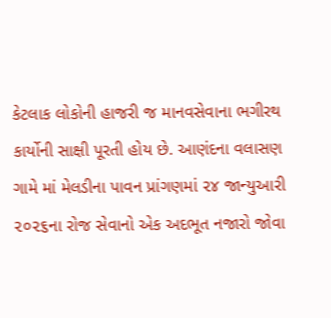કેટલાક લોકોની હાજરી જ માનવસેવાના ભગીરથ કાર્યોની સાક્ષી પૂરતી હોય છે. આણંદના વલાસણ ગામે માં મેલડીના પાવન પ્રાંગણમાં ૨૪ જાન્યુઆરી ૨૦૨૬ના રોજ સેવાનો એક અદભૂત નજારો જોવા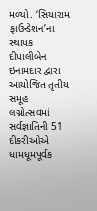મળ્યો. ‘સિયારામ ફાઉન્ડેશન’ના સ્થાપક દીપાલીબેન ઇનામદાર દ્વારા આયોજિત તૃતીય સમૂહ લગ્નોત્સવમાં સર્વજ્ઞાતિની 51 દીકરીઓએ ધામધૂમપૂર્વક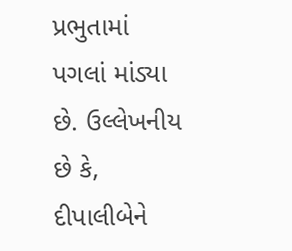પ્રભુતામાં પગલાં માંડ્યા છે. ઉલ્લેખનીય છે કે, દીપાલીબેને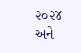૨૦૨૪ અને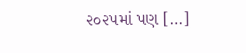૨૦૨૫માં પણ […]